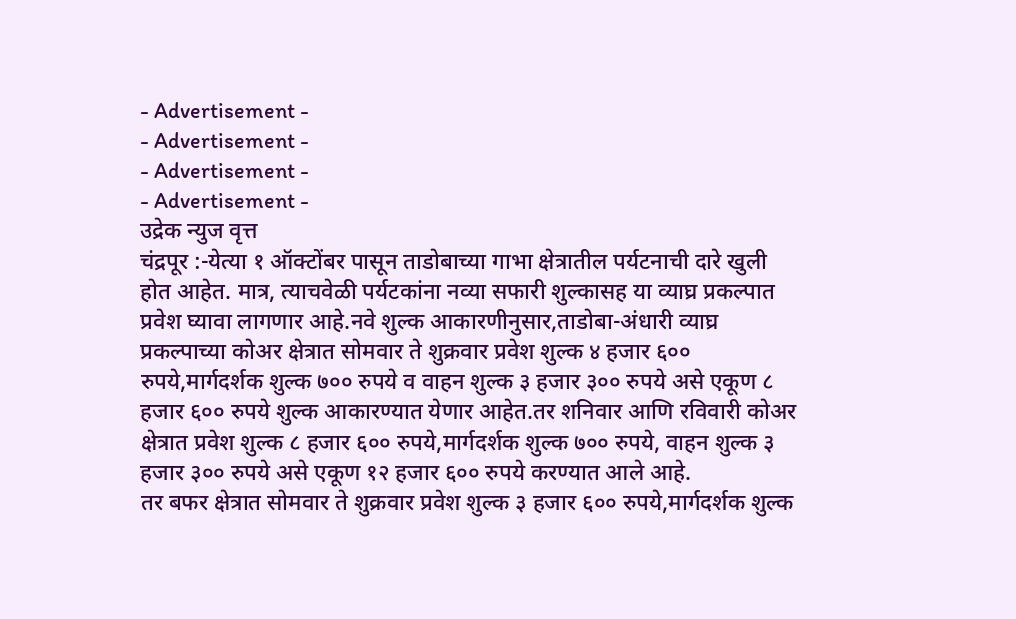- Advertisement -
- Advertisement -
- Advertisement -
- Advertisement -
उद्रेक न्युज वृत्त
चंद्रपूर :-येत्या १ ऑक्टोंबर पासून ताडोबाच्या गाभा क्षेत्रातील पर्यटनाची दारे खुली होत आहेत. मात्र, त्याचवेळी पर्यटकांना नव्या सफारी शुल्कासह या व्याघ्र प्रकल्पात प्रवेश घ्यावा लागणार आहे.नवे शुल्क आकारणीनुसार,ताडोबा-अंधारी व्याघ्र प्रकल्पाच्या कोअर क्षेत्रात सोमवार ते शुक्रवार प्रवेश शुल्क ४ हजार ६०० रुपये,मार्गदर्शक शुल्क ७०० रुपये व वाहन शुल्क ३ हजार ३०० रुपये असे एकूण ८ हजार ६०० रुपये शुल्क आकारण्यात येणार आहेत.तर शनिवार आणि रविवारी कोअर क्षेत्रात प्रवेश शुल्क ८ हजार ६०० रुपये,मार्गदर्शक शुल्क ७०० रुपये, वाहन शुल्क ३ हजार ३०० रुपये असे एकूण १२ हजार ६०० रुपये करण्यात आले आहे.
तर बफर क्षेत्रात सोमवार ते शुक्रवार प्रवेश शुल्क ३ हजार ६०० रुपये,मार्गदर्शक शुल्क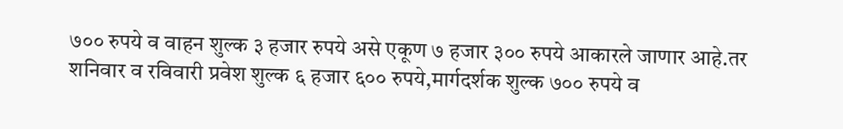७०० रुपये व वाहन शुल्क ३ हजार रुपये असे एकूण ७ हजार ३०० रुपये आकारले जाणार आहे.तर शनिवार व रविवारी प्रवेश शुल्क ६ हजार ६०० रुपये,मार्गदर्शक शुल्क ७०० रुपये व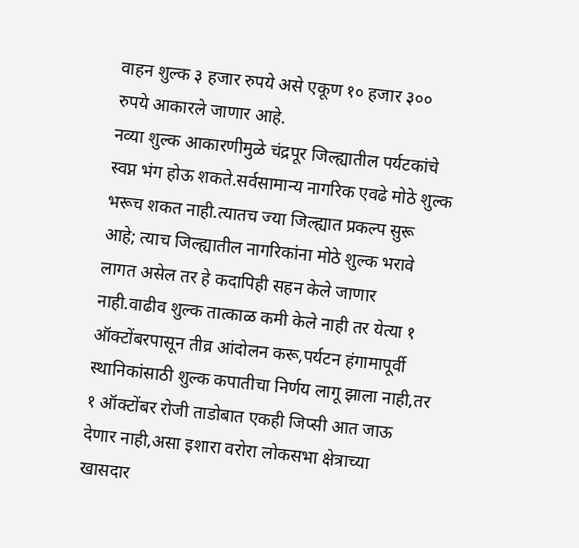वाहन शुल्क ३ हजार रुपये असे एकूण १० हजार ३०० रुपये आकारले जाणार आहे.
नव्या शुल्क आकारणीमुळे चंद्रपूर जिल्ह्यातील पर्यटकांचे स्वप्न भंग होऊ शकते.सर्वसामान्य नागरिक एवढे मोठे शुल्क भरूच शकत नाही.त्यातच ज्या जिल्ह्यात प्रकल्प सुरू आहे; त्याच जिल्ह्यातील नागरिकांना मोठे शुल्क भरावे लागत असेल तर हे कदापिही सहन केले जाणार नाही.वाढीव शुल्क तात्काळ कमी केले नाही तर येत्या १ ऑक्टोंबरपासून तीव्र आंदोलन करू,पर्यटन हंगामापूर्वी स्थानिकांसाठी शुल्क कपातीचा निर्णय लागू झाला नाही,तर १ ऑक्टोंबर रोजी ताडोबात एकही जिप्सी आत जाऊ देणार नाही,असा इशारा वरोरा लोकसभा क्षेत्राच्या
खासदार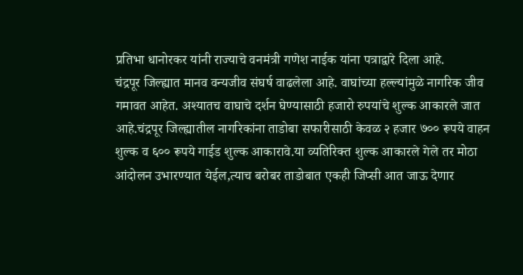प्रतिभा धानोरकर यांनी राज्याचे वनमंत्री गणेश नाईक यांना पत्राद्वारे दिला आहे.
चंद्रपूर जिल्ह्यात मानव वन्यजीव संघर्ष वाढलेला आहे. वाघांच्या हल्ल्यांमुळे नागरिक जीव गमावत आहेत. अश्यातच वाघाचे दर्शन घेण्यासाठी हजारो रुपयांचे शुल्क आकारले जात आहे.चंद्रपूर जिल्ह्यातील नागरिकांना ताडोबा सफारीसाठी केवळ २ हजार ७०० रूपये वाहन शुल्क व ६०० रूपये गाईड शुल्क आकारावे.या व्यतिरिक्त शुल्क आकारले गेले तर मोठा आंदोलन उभारण्यात येईल,त्याच बरोबर ताडोबात एकही जिप्सी आत जाऊ देणार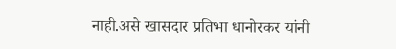नाही.असे खासदार प्रतिभा धानोरकर यांनी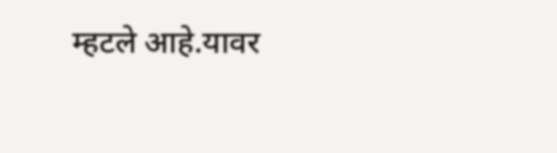म्हटले आहे.यावर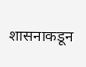शासनाकडून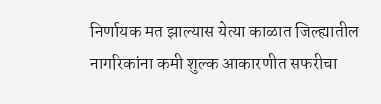निर्णायक मत झाल्यास येत्या काळात जिल्ह्यातील नागरिकांना कमी शुल्क आकारणीत सफरीचा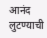आनंद लुटण्याची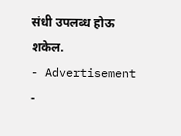संधी उपलब्ध होऊ शकेल.
- Advertisement -